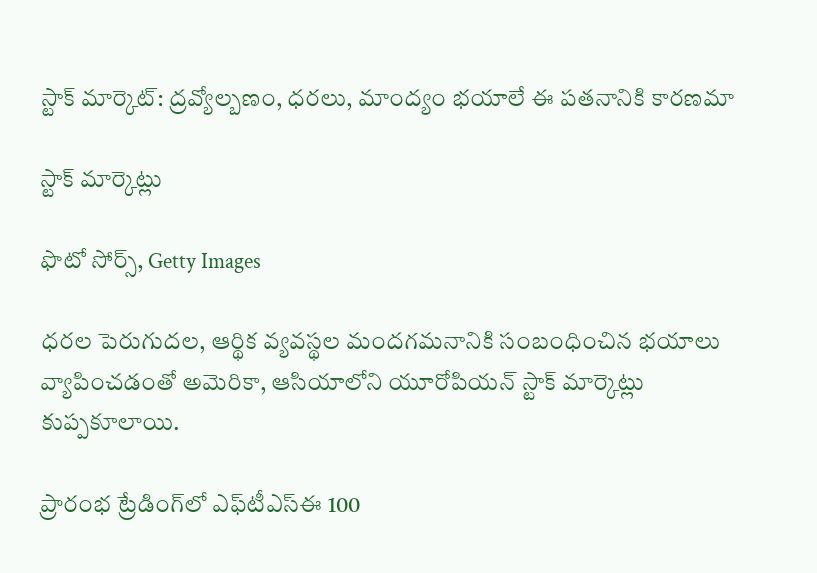స్టాక్ మార్కెట్‌: ద్రవ్యోల్బణం, ధరలు, మాంద్యం భయాలే ఈ పతనానికి కారణమా

స్టాక్ మార్కెట్లు

ఫొటో సోర్స్, Getty Images

ధరల పెరుగుదల, ఆర్థిక వ్యవస్థల మందగమనానికి సంబంధించిన భయాలు వ్యాపించడంతో అమెరికా, ఆసియాలోని యూరోపియన్ స్టాక్ మార్కెట్లు కుప్పకూలాయి.

ప్రారంభ ట్రేడింగ్‌లో ఎఫ్‌టీఎస్ఈ 100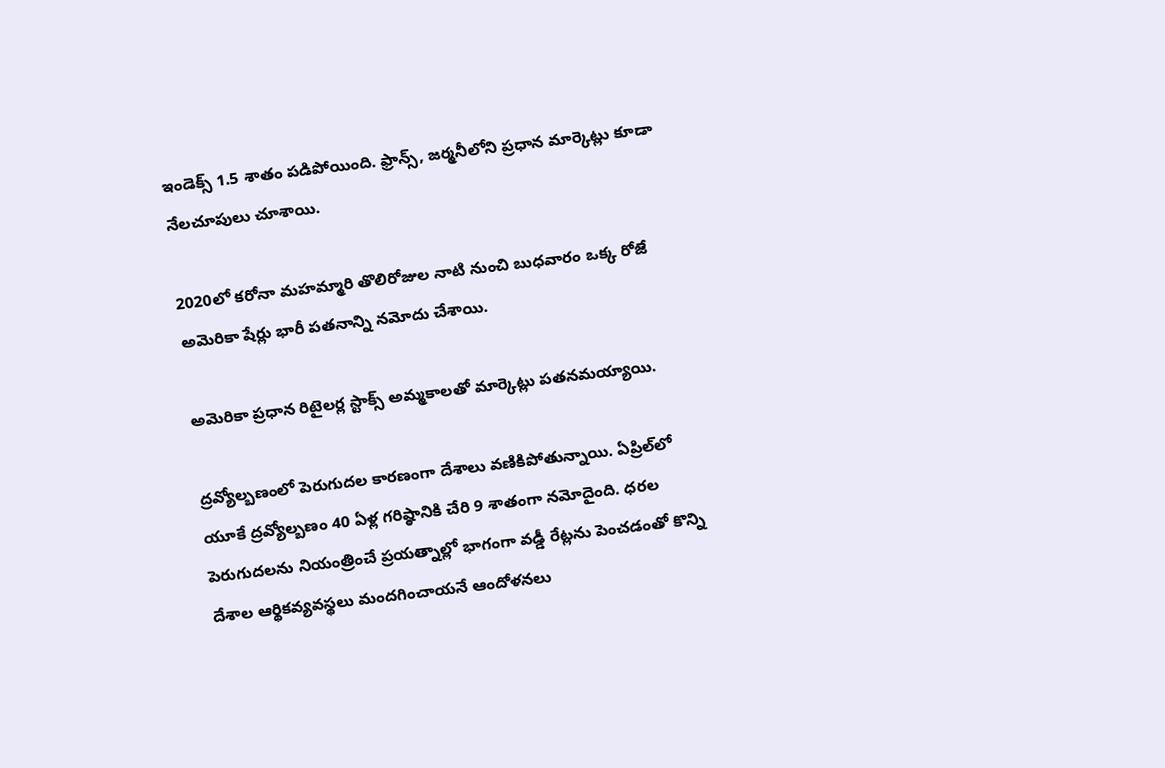ఇండెక్స్ 1.5 శాతం పడిపోయింది. ఫ్రాన్స్, జర్మనీలోని ప్రధాన మార్కెట్లు కూడా నేలచూపులు చూశాయి.

2020లో కరోనా మహమ్మారి తొలిరోజుల నాటి నుంచి బుధవారం ఒక్క రోజే అమెరికా షేర్లు భారీ పతనాన్ని నమోదు చేశాయి.

అమెరికా ప్రధాన రిటైలర్ల స్టాక్స్ అమ్మకాలతో మార్కెట్లు పతనమయ్యాయి.

ద్రవ్యోల్బణంలో పెరుగుదల కారణంగా దేశాలు వణికిపోతున్నాయి. ఏప్రిల్‌లో యూకే ద్రవ్యోల్బణం 40 ఏళ్ల గరిష్ఠానికి చేరి 9 శాతంగా నమోదైంది. ధరల పెరుగుదలను నియంత్రించే ప్రయత్నాల్లో భాగంగా వడ్డీ రేట్లను పెంచడంతో కొన్ని దేశాల ఆర్థికవ్యవస్థలు మందగించాయనే ఆందోళనలు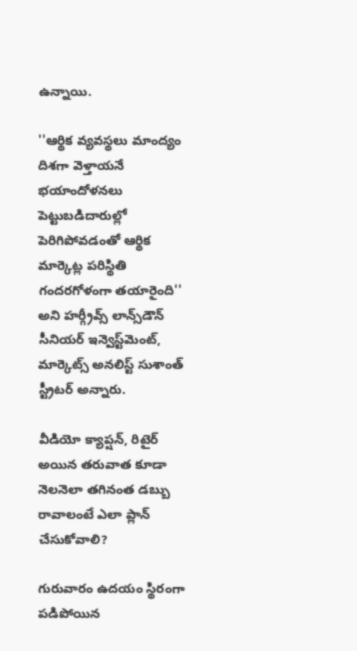ఉన్నాయి.

''ఆర్థిక వ్యవస్థలు మాంద్యం దిశగా వెళ్తాయనే భయాందోళనలు పెట్టుబడిదారుల్లో పెరిగిపోవడంతో ఆర్థిక మార్కెట్ల పరిస్థితి గందరగోళంగా తయారైంది'' అని హర్గ్రీవ్స్ లాన్స్‌డౌన్‌ సీనియర్ ఇన్వెస్ట్‌మెంట్, మార్కెట్స్ అనలిస్ట్ సుశాంత్ స్ట్రీటర్ అన్నారు.

వీడియో క్యాప్షన్, రిటైర్ అయిన తరువాత కూడా నెలనెలా తగినంత డబ్బు రావాలంటే ఎలా ప్లాన్ చేసుకోవాలి?

గురువారం ఉదయం స్థిరంగా పడిపోయిన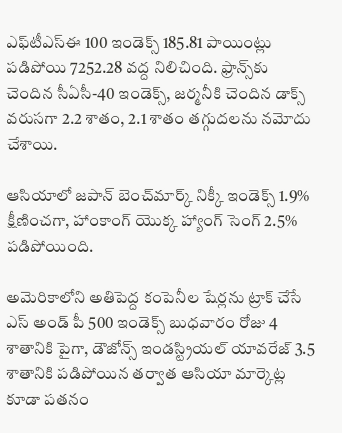ఎఫ్‌టీఎస్‌ఈ 100 ఇండెక్స్ 185.81 పాయింట్లు పడిపోయి 7252.28 వద్ద నిలిచింది. ఫ్రాన్స్‌కు చెందిన సీఏసీ-40 ఇండెక్స్, జర్మనీకి చెందిన డాక్స్ వరుసగా 2.2 శాతం, 2.1 శాతం తగ్గుదలను నమోదు చేశాయి.

ఆసియాలో జపాన్ బెంచ్‌మార్క్ నిక్కీ ఇండెక్స్ 1.9% క్షీణించగా, హాంకాంగ్ యొక్క హ్యాంగ్ సెంగ్ 2.5% పడిపోయింది.

అమెరికాలోని అతిపెద్ద కంపెనీల షేర్లను ట్రాక్ చేసే ఎస్‌ అండ్ పీ 500 ఇండెక్స్ బుధవారం రోజు 4 శాతానికి పైగా, డౌజోన్స్ ఇండస్ట్రియల్ యావరేజ్ 3.5 శాతానికి పడిపోయిన తర్వాత ఆసియా మార్కెట్ల కూడా పతనం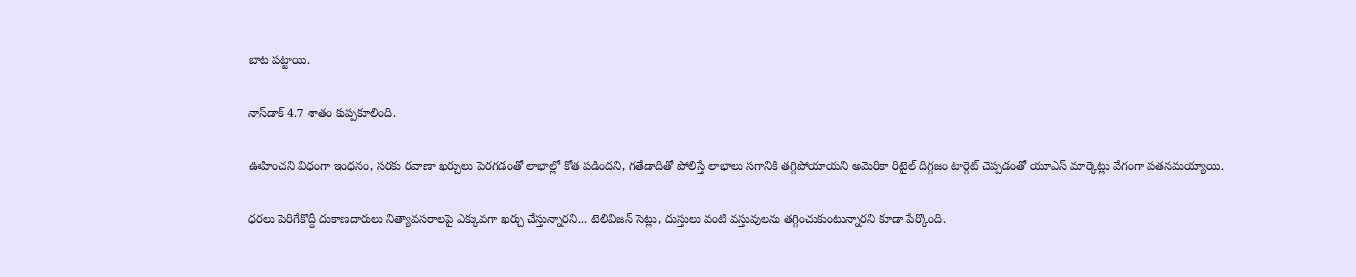బాట పట్టాయి.

నాస్‌డాక్‌ 4.7 శాతం కుప్పకూలింది.

ఊహించని విధంగా ఇంధనం, సరకు రవాణా ఖర్చులు పెరగడంతో లాభాల్లో కోత పడిందని, గతేడాదితో పోలిస్తే లాభాలు సగానికి తగ్గిపోయాయని అమెరికా రిటైల్ దిగ్గజం టార్గెట్ చెప్పడంతో యూఎస్ మార్కెట్లు వేగంగా పతనమయ్యాయి.

ధరలు పెరిగేకొద్దీ దుకాణదారులు నిత్యావసరాలపై ఎక్కువగా ఖర్చు చేస్తున్నారని... టెలివిజన్ సెట్లు, దుస్తులు వంటి వస్తువులను తగ్గించుకుంటున్నారని కూడా పేర్కొంది.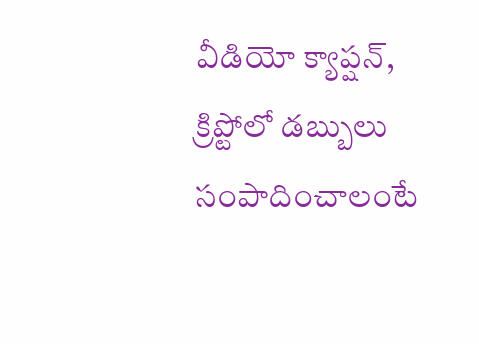వీడియో క్యాప్షన్, క్రిప్టోలో డబ్బులు సంపాదించాలంటే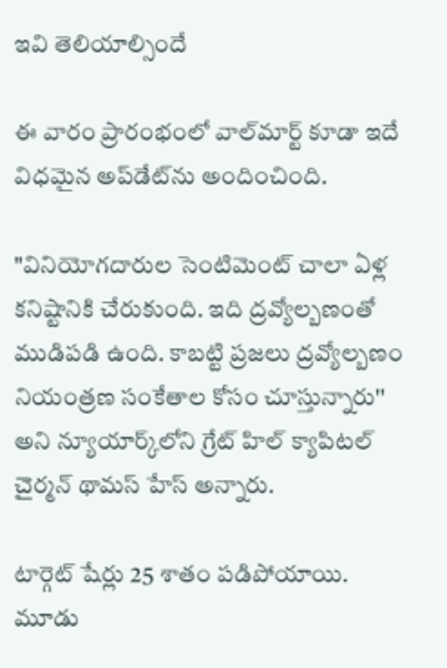ఇవి తెలియాల్సిందే

ఈ వారం ప్రారంభంలో వాల్‌మార్ట్ కూడా ఇదే విధమైన అప్‌డేట్‌ను అందించింది.

"వినియోగదారుల సెంటిమెంట్ చాలా ఏళ్ల కనిష్టానికి చేరుకుంది. ఇది ద్రవ్యోల్బణంతో ముడిపడి ఉంది. కాబట్టి ప్రజలు ద్రవ్యోల్బణం నియంత్రణ సంకేతాల కోసం చూస్తున్నారు'' అని న్యూయార్క్‌లోని గ్రేట్ హిల్ క్యాపిటల్ చైర్మన్ థామస్ హేస్ అన్నారు.

టార్గెట్ షేర్లు 25 శాతం పడిపోయాయి. మూడు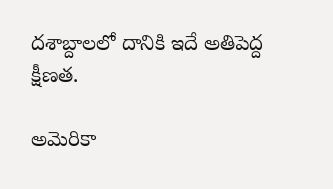దశాబ్దాలలో దానికి ఇదే అతిపెద్ద క్షీణత.

అమెరికా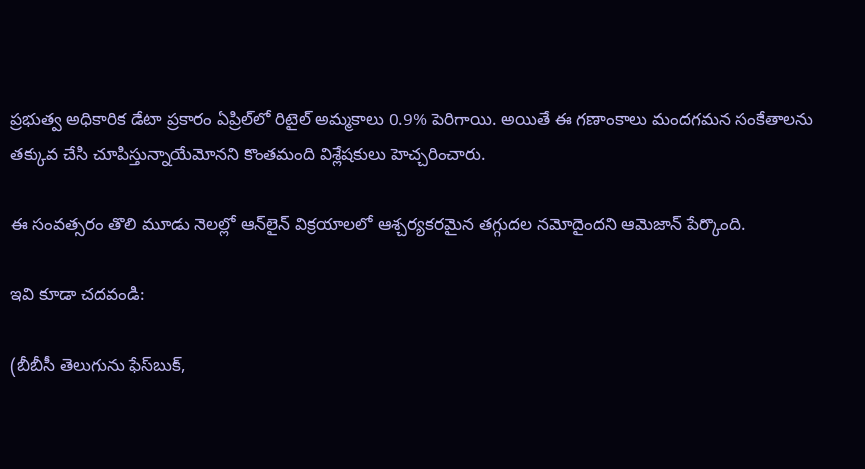ప్రభుత్వ అధికారిక డేటా ప్రకారం ఏప్రిల్‌లో రిటైల్ అమ్మకాలు 0.9% పెరిగాయి. అయితే ఈ గణాంకాలు మందగమన సంకేతాలను తక్కువ చేసి చూపిస్తున్నాయేమోనని కొంతమంది విశ్లేషకులు హెచ్చరించారు.

ఈ సంవత్సరం తొలి మూడు నెలల్లో ఆన్‌లైన్ విక్రయాలలో ఆశ్చర్యకరమైన తగ్గుదల నమోదైందని ఆమెజాన్ పేర్కొంది.

ఇవి కూడా చదవండి:

(బీబీసీ తెలుగును ఫేస్‌బుక్,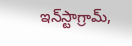ఇన్‌స్టాగ్రామ్‌,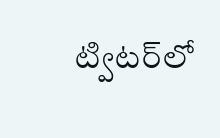ట్విటర్‌లో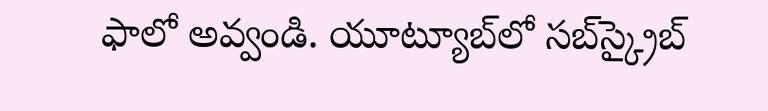ఫాలో అవ్వండి. యూట్యూబ్‌లో సబ్‌స్క్రైబ్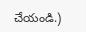చేయండి.)